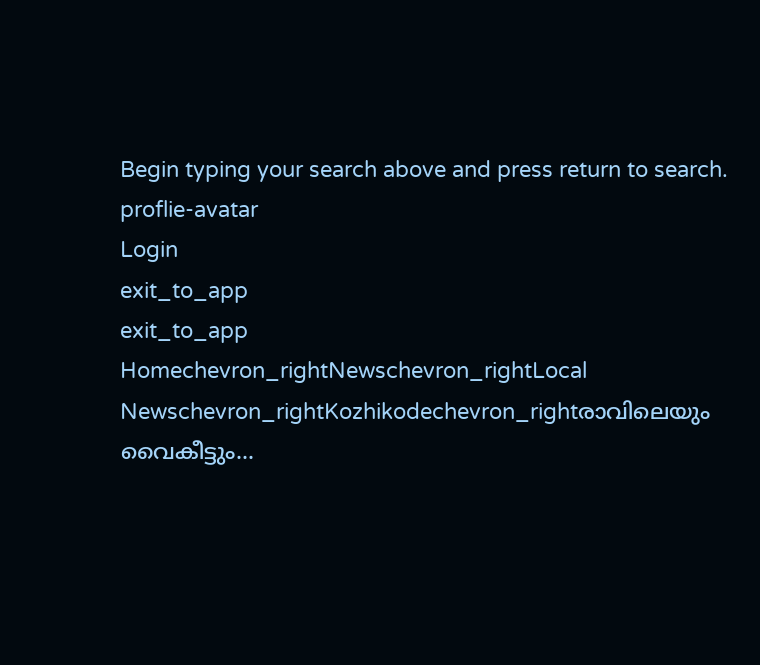Begin typing your search above and press return to search.
proflie-avatar
Login
exit_to_app
exit_to_app
Homechevron_rightNewschevron_rightLocal Newschevron_rightKozhikodechevron_rightരാവിലെയും വൈകീട്ടും...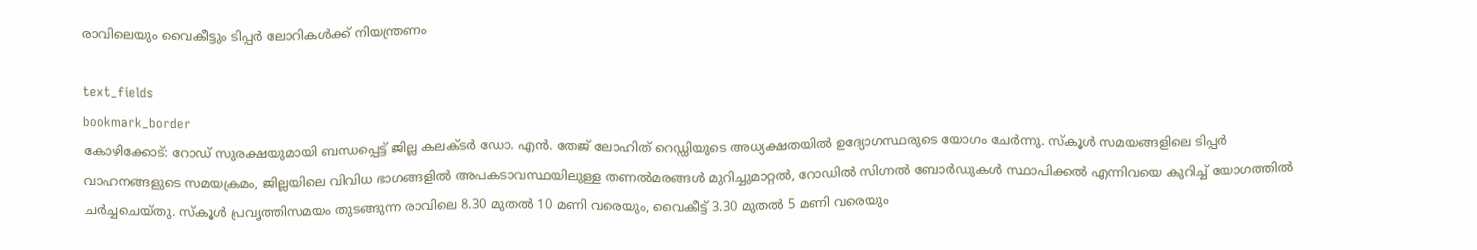രാവിലെയും വൈകീട്ടും ടിപ്പർ ലോറികൾക്ക് നിയന്ത്രണം

text_fields
bookmark_border
കോഴിക്കോട്: റോഡ് സുരക്ഷയുമായി ബന്ധപ്പെട്ട് ജില്ല കലക്ടർ ഡോ. എൻ. തേജ് ലോഹിത് റെഡ്ഡിയുടെ അധ്യക്ഷതയിൽ ഉദ്യോഗസ്ഥരുടെ യോഗം ചേർന്നു. സ്കൂൾ സമയങ്ങളിലെ ടിപ്പർ വാഹനങ്ങളുടെ സമയക്രമം, ജില്ലയിലെ വിവിധ ഭാഗങ്ങളിൽ അപകടാവസ്ഥയിലുള്ള തണൽമരങ്ങൾ മുറിച്ചുമാറ്റൽ, റോഡിൽ സിഗ്നൽ ബോർഡുകൾ സ്ഥാപിക്കൽ എന്നിവയെ കുറിച്ച് യോഗത്തിൽ ചർച്ചചെയ്തു. സ്കൂൾ പ്രവൃത്തിസമയം തുടങ്ങുന്ന രാവിലെ 8.30 മുതൽ 10 മണി വരെയും, വൈകീട്ട് 3.30 മുതൽ 5 മണി വരെയും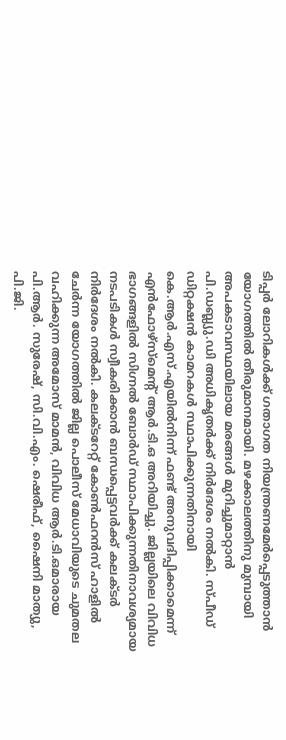ടിപ്പർ ലോറികൾക്ക് ഗതാഗത നിയന്ത്രണമേർപ്പെടുത്താൻ യോഗത്തിൽ തീരുമാനമായി. മഴക്കാലത്തിനു മുമ്പായി അപകടാവസ്ഥയിലായ മരങ്ങൾ മുറിച്ചുമാറ്റാൻ പി.ഡബ്ല്യു.ഡി അധികൃതർക്ക് നിർദേശം നൽകി. സ്പീഡ് ഡിറ്റക്ഷൻ കാമറകൾ സ്ഥാപിക്കുന്നതിനായി കെ.ആർ.എസ്.എയിൽനിന്ന് ഫണ്ട് അനുവദിപ്പിക്കാമെന്ന് എൻഫോഴ്സ്മെന്റ് ആർ.ടി.ഒ അറിയിച്ചു. ജില്ലയിലെ വിവിധ ഭാഗങ്ങളിൽ സിഗ്നൽ ബോർഡ് സ്ഥാപിക്കുന്നതിനാവശ്യമായ നടപടികൾ സ്വീകരിക്കാൻ ബന്ധപ്പെട്ടവർക്ക് കലക്ടർ നിർദേശം നൽകി. കലക്ടറേറ്റ് കോൺഫറൻസ് ഹാളിൽ ചേർന്ന യോഗത്തിൽ ജില്ല പൊലീസ് മേധാവിയുടെ ചുമതല വഹിക്കുന്ന അമോസ് മാമൻ, വിവിധ ആർ.ടി.ഒമാരായ പി.ആർ. സുരേഷ്, സി.വി.എം. ഷെരീഫ്, ഷൈനി മാത്യു, പി.ജി.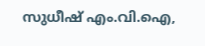സുധീഷ് എം.വി.ഐ,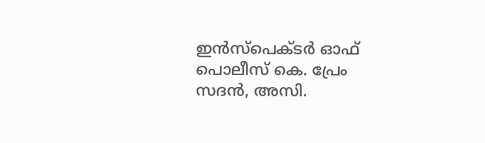ഇൻസ്പെക്ടർ ഓഫ് പൊലീസ് കെ. പ്രേം സദൻ, അസി.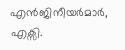എൻജിനീയർമാർ, എക്സി.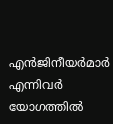എൻജിനീയർമാർ എന്നിവർ യോഗത്തിൽ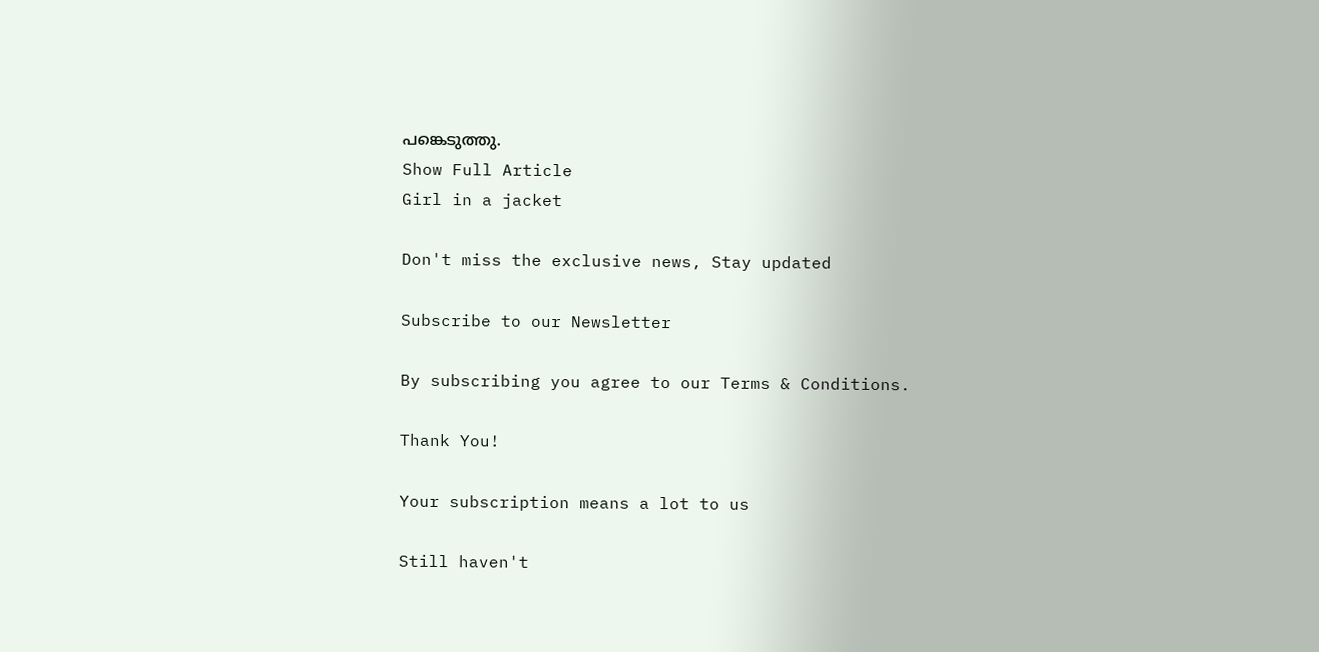പങ്കെടുത്തു.
Show Full Article
Girl in a jacket

Don't miss the exclusive news, Stay updated

Subscribe to our Newsletter

By subscribing you agree to our Terms & Conditions.

Thank You!

Your subscription means a lot to us

Still haven't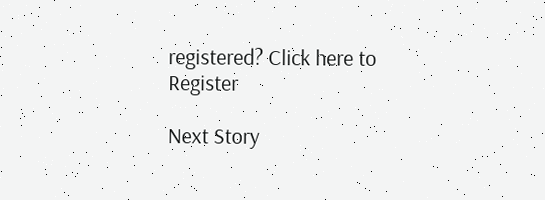registered? Click here to Register

Next Story